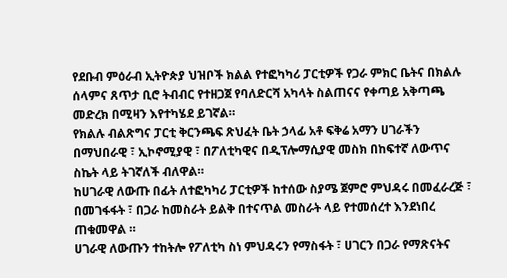የደቡብ ምዕራብ ኢትዮጵያ ህዝቦች ክልል የተፎካካሪ ፓርቲዎች የጋራ ምክር ቤትና በክልሉ ሰላምና ጸጥታ ቢሮ ትብብር የተዘጋጀ የባለድርሻ አካላት ስልጠናና የቀጣይ አቅጣጫ መድረክ በሚዛን እየተካሄደ ይገኛል።
የክልሉ ብልጽግና ፓርቲ ቅርንጫፍ ጽህፈት ቤት ኃላፊ አቶ ፍቅሬ አማን ሀገራችን በማህበራዊ ፣ ኢኮኖሚያዊ ፣ በፖለቲካዊና በዲፕሎማሲያዊ መስክ በከፍተኛ ለውጥና ስኬት ላይ ትገኛለች ብለዋል።
ከሀገራዊ ለውጡ በፊት ለተፎካካሪ ፓርቲዎች ከተሰው ስያሜ ጀምሮ ምህዳሩ በመፈራረጅ ፣ በመገፋፋት ፣ በጋራ ከመስራት ይልቅ በተናጥል መስራት ላይ የተመሰረተ እንደነበረ ጠቁመዋል ።
ሀገራዊ ለውጡን ተከትሎ የፖለቲካ ስነ ምህዳሩን የማስፋት ፣ ሀገርን በጋራ የማጽናትና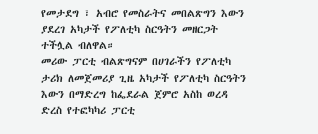የመታደግ ፣ አብሮ የመስራትና መበልጽግን እውን ያደረገ አካታች የፖለቲካ ስርዓትን መዘርጋት ተችሏል ብለዋል።
መሪው ፓርቲ ብልጽግናም በሀገራችን የፖለቲካ ታሪክ ለመጀመሪያ ጊዜ አካታች የፖለቲካ ስርዓትን እውን በማድረግ ከፌደራል ጀምሮ አስከ ወረዳ ድረስ የተፎካካሪ ፓርቲ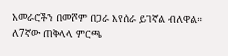አመራሮችን በመሾም በጋራ እየሰራ ይገኛል ብለዋል።
ለ7ኛው ጠቅላላ ምርጫ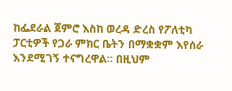ከፌደራል ጀምሮ እስከ ወረዳ ድረስ የፖለቲካ ፓርቲዎች የጋራ ምክር ቤትን በማቋቋም እየሰራ እንደሚገኝ ተናግረዋል። በዚህም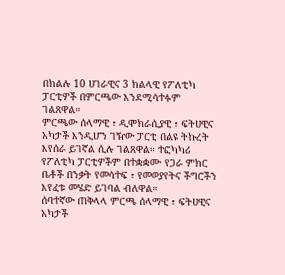በክልሉ 10 ሀገራዊና 3 ክልላዊ የፖለቲካ ፓርቲዎች በምርጫው እንደሚሳተፉም ገልጸዋል።
ምርጫው ሰላማዊ ፣ ዲሞክራሲያዊ ፣ ፍትሀዊና አካታች እንዲሆን ገዥው ፓርቲ በልዩ ትኩረት እየሰራ ይገኛል ሲሉ ገልጸዋል። ተፎካካሪ የፖለቲካ ፓርቲዎችም በተቋቋሙ የጋራ ምክር ቤቶች በንቃት የመሳተፍ ፣ የመወያየትና ችግሮችን እየፈቱ መሄድ ይገባል ብለዋል።
ሰባተኛው ጠቅላላ ምርጫ ሰላማዊ ፣ ፍትሀዊና አካታች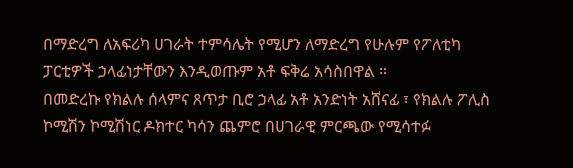በማድረግ ለአፍሪካ ሀገራት ተምሳሌት የሚሆን ለማድረግ የሁሉም የፖለቲካ ፓርቲዎች ኃላፊነታቸውን እንዲወጡም አቶ ፍቅሬ አሳስበዋል ።
በመድረኩ የክልሉ ሰላምና ጸጥታ ቢሮ ኃላፊ አቶ አንድነት አሸናፊ ፣ የክልሉ ፖሊስ ኮሚሽን ኮሚሽነር ዶክተር ካሳን ጨምሮ በሀገራዊ ምርጫው የሚሳተፉ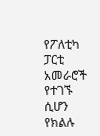የፖለቲካ ፓርቲ አመራሮች የተገኙ ሲሆን የክልሉ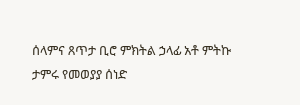ሰላምና ጸጥታ ቢሮ ምክትል ኃላፊ አቶ ምትኩ ታምሩ የመወያያ ሰነድ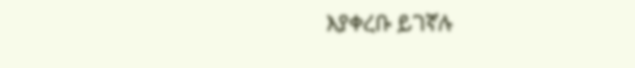እያቀረቡ ይገኛሉ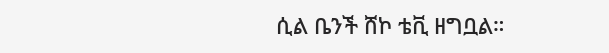ሲል ቤንች ሸኮ ቴቪ ዘግቧል።